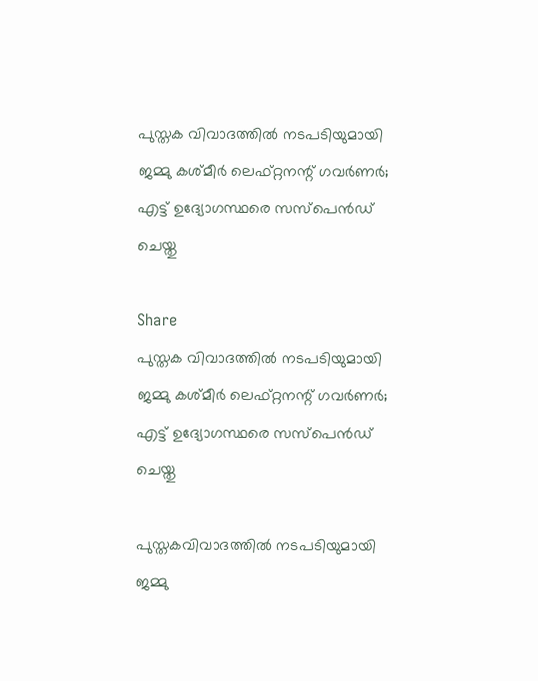പുസ്തക വിവാദത്തിൽ നടപടിയുമായി ജമ്മു കശ്മീർ ലെഫ്റ്റനന്റ് ഗവർണർ; എട്ട് ഉദ്യോഗസ്ഥരെ സസ്പെൻഡ് ചെയ്തു

Share
പുസ്തക വിവാദത്തിൽ നടപടിയുമായി ജമ്മു കശ്മീർ ലെഫ്റ്റനന്റ് ഗവർണർ; എട്ട് ഉദ്യോഗസ്ഥരെ സസ്പെൻഡ് ചെയ്തു

പുസ്തകവിവാദത്തിൽ നടപടിയുമായി ജമ്മു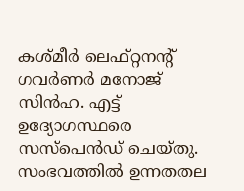കശ്മീർ ലെഫ്റ്റനന്റ് ഗവർണർ മനോജ് സിൻഹ. എട്ട് ഉദ്യോഗസ്ഥരെ സസ്പെൻഡ് ചെയ്തു. സംഭവത്തിൽ ഉന്നതതല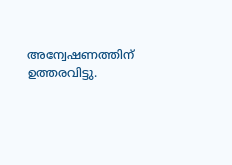അന്വേഷണത്തിന് ഉത്തരവിട്ടു.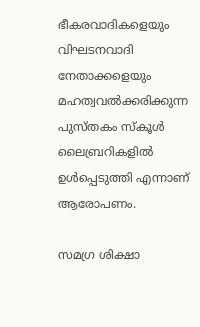ഭീകരവാദികളെയും വിഘടനവാദി നേതാക്കളെയും മഹത്വവൽക്കരിക്കുന്ന പുസ്തകം സ്‌കൂൾ ലൈബ്രറികളിൽ ഉൾപ്പെടുത്തി എന്നാണ് ആരോപണം.

സമഗ്ര ശിക്ഷാ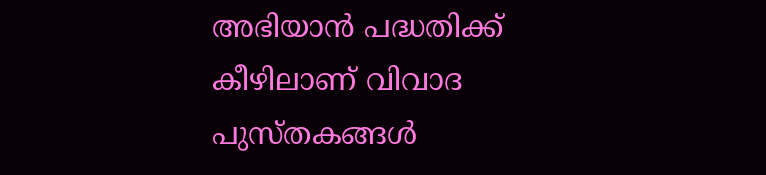അഭിയാൻ പദ്ധതിക്ക് കീഴിലാണ് വിവാദ പുസ്തകങ്ങൾ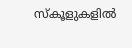സ്‌കൂളുകളിൽ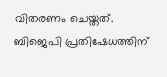വിതരണം ചെയ്തത്.  ബിജെപി പ്രതിഷേധത്തിന്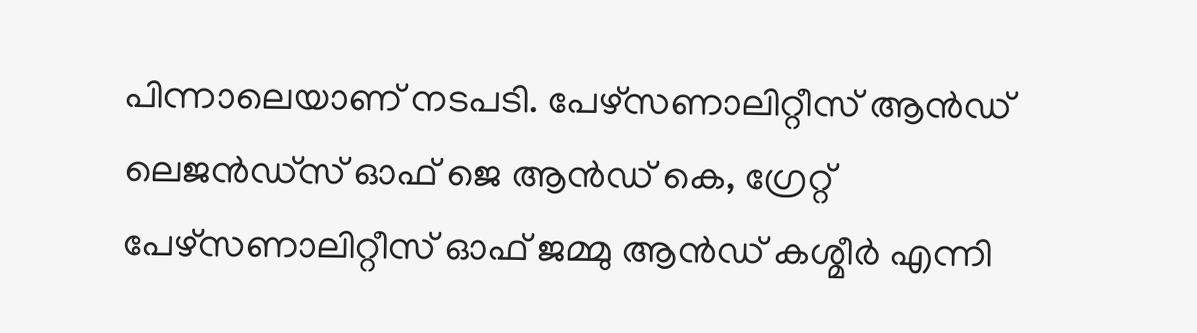പിന്നാലെയാണ് നടപടി. പേഴ്സണാലിറ്റീസ് ആൻഡ് ലെജൻഡ്സ് ഓഫ് ജെ ആൻഡ് കെ, ഗ്രേറ്റ്‌ പേഴ്സണാലിറ്റീസ് ഓഫ് ജമ്മു ആൻഡ് കശ്മീർ എന്നി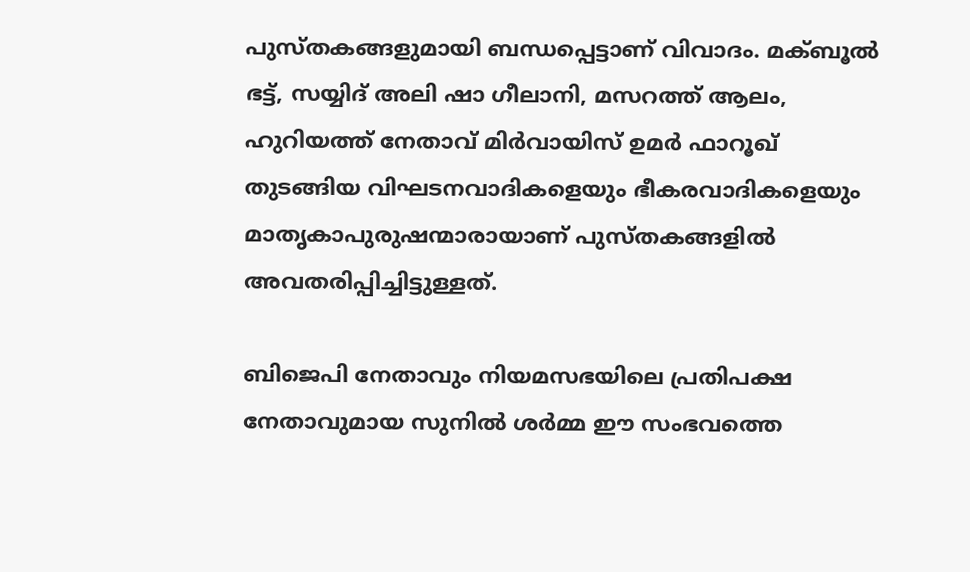പുസ്തകങ്ങളുമായി ബന്ധപ്പെട്ടാണ് വിവാദം. മക്ബൂൽ ഭട്ട്, സയ്യിദ് അലി ഷാ ഗീലാനി, മസറത്ത് ആലം, ഹുറിയത്ത് നേതാവ് മിർവായിസ് ഉമർ ഫാറൂഖ് തുടങ്ങിയ വിഘടനവാദികളെയും ഭീകരവാദികളെയും മാതൃകാപുരുഷന്മാരായാണ് പുസ്തകങ്ങളിൽ അവതരിപ്പിച്ചിട്ടുള്ളത്.

ബിജെപി നേതാവും നിയമസഭയിലെ പ്രതിപക്ഷ നേതാവുമായ സുനിൽ ശർമ്മ ഈ സംഭവത്തെ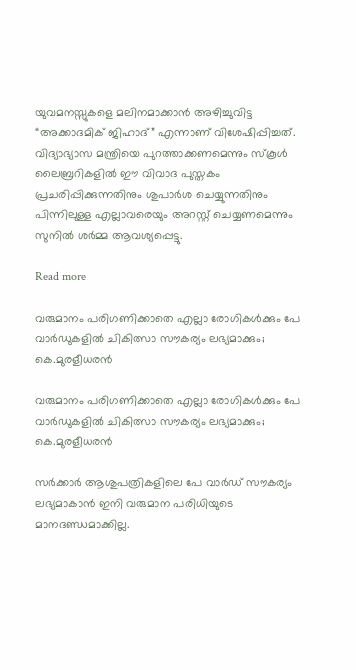യുവമനസ്സുകളെ മലിനമാക്കാൻ അഴിച്ചുവിട്ട “അക്കാദമിക് ജിഹാദ്” എന്നാണ് വിശേഷിപ്പിച്ചത്. വിദ്യാഭ്യാസ മന്ത്രിയെ പുറത്താക്കണമെന്നും സ്കൂൾ ലൈബ്രറികളിൽ ഈ വിവാദ പുസ്തകം പ്രചരിപ്പിക്കുന്നതിനും ശുപാർശ ചെയ്യുന്നതിനും പിന്നിലുള്ള എല്ലാവരെയും അറസ്റ്റ് ചെയ്യണമെന്നും സുനിൽ ശർമ്മ ആവശ്യപ്പെട്ടു.

Read more

വരുമാനം പരിഗണിക്കാതെ എല്ലാ രോഗികൾക്കും പേ വാർഡുകളിൽ ചികിത്സാ സൗകര്യം ലഭ്യമാക്കും; കെ.മുരളീധരൻ

വരുമാനം പരിഗണിക്കാതെ എല്ലാ രോഗികൾക്കും പേ വാർഡുകളിൽ ചികിത്സാ സൗകര്യം ലഭ്യമാക്കും; കെ.മുരളീധരൻ

സർക്കാർ ആശുപത്രികളിലെ പേ വാർഡ് സൗകര്യം ലഭ്യമാകാൻ ഇനി വരുമാന പരിധിയുടെ മാനദണ്ഡമാക്കില്ല.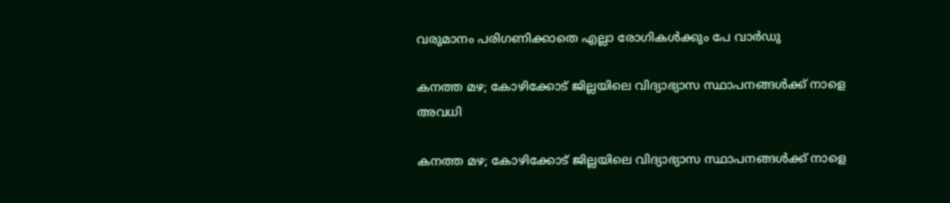വരുമാനം പരിഗണിക്കാതെ എല്ലാ രോഗികൾക്കും പേ വാർഡു

കനത്ത മഴ; കോഴിക്കോട് ജില്ലയിലെ വിദ്യാഭ്യാസ സ്ഥാപനങ്ങൾക്ക് നാളെ അവധി

കനത്ത മഴ; കോഴിക്കോട് ജില്ലയിലെ വിദ്യാഭ്യാസ സ്ഥാപനങ്ങൾക്ക് നാളെ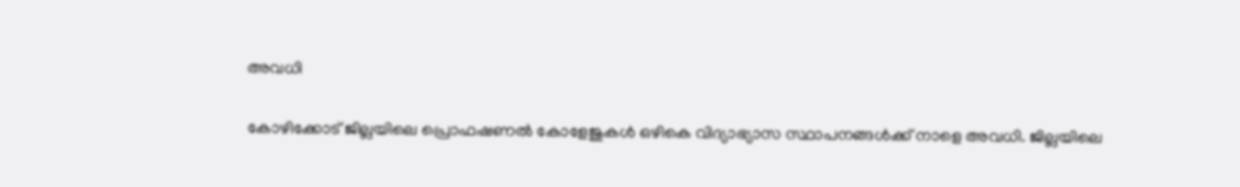അവധി

കോഴിക്കോട് ജില്ലയിലെ പ്രൊഫഷണൽ കോളേജുകൾ ഒഴികെ വിദ്യാഭ്യാസ സ്ഥാപനങ്ങൾക്ക് നാളെ അവധി. ജില്ലയിലെ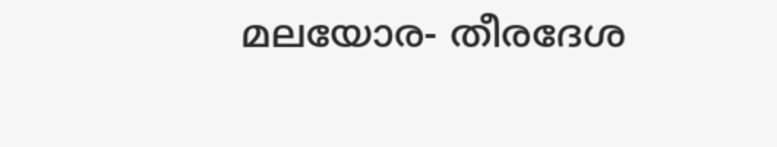മലയോര- തീരദേശ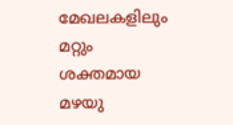മേഖലകളിലും മറ്റും ശക്തമായ മഴയു